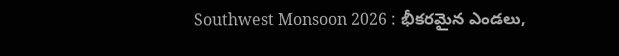Southwest Monsoon 2026 : భీకరమైన ఎండలు,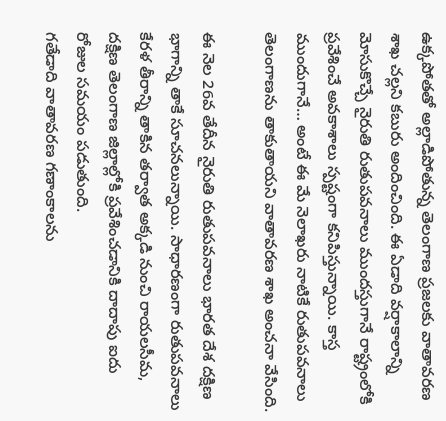ఉక్కపోతతో అల్లాడిపోతున్న తెలంగాణ ప్రజలకు వాతావరణ శాఖ చల్లని కబురు అందించింది. ఈ ఏడాది వర్షాకాలాన్ని మోసుకొచ్చే నైరుతి రుతుపవనాలు ముందస్తుగానే రాష్ట్రంలోకి ప్రవేశించే అవకాశాలు స్పష్టంగా కనిపిస్తున్నాయి. కాస్త ముందుగానే… అంటే ఈ మే నెలాఖరు నాటికే రుతుపవనాలు తెలంగాణను తాకుతాయని వాతావరణ శాఖ అంచనా వేసింది.

ఈ నెల 26వ తేదీన నైరుతి రుతుపవనాలు భారత దేశ దక్షిణ భాగాన్ని తాకే సూచనలున్నాయి. సాధారణంగా రుతుపవనాలు కేరళ తీరాన్ని తాకిన తర్వాత అక్కడి నుంచి రాయలసీమ, దక్షిణ తెలంగాణ జిల్లాల్లోకి ప్రవేశించడానికి దాదాపు ఐదు రోజుల సమయం పడుతుంది.
గతేడాది వాతావరణ గణాంకాలను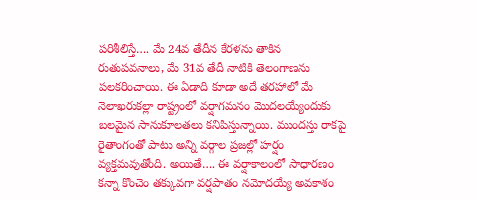పరిశీలిస్తే…. మే 24వ తేదీన కేరళను తాకిన రుతుపవనాలు, మే 31వ తేదీ నాటికి తెలంగాణను పలకరించాయి. ఈ ఏడాది కూడా అదే తరహాలో మే నెలాఖరుకల్లా రాష్ట్రంలో వర్షాగమనం మొదలయ్యేందుకు బలమైన సానుకూలతలు కనిపిస్తున్నాయి. ముందస్తు రాకపై రైతాంగంతో పాటు అన్ని వర్గాల ప్రజల్లో హర్షం వ్యక్తమవుతోంది. అయితే…. ఈ వర్షాకాలంలో సాధారణం కన్నా కొంచెం తక్కువగా వర్షపాతం నమోదయ్యే అవకాశం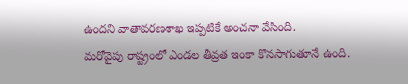ఉందని వాతావరణశాఖ ఇప్పటికే అంచనా వేసింది.
మరోవైపు రాష్ట్రంలో ఎండల తీవ్రత ఇంకా కొనసాగుతూనే ఉంది.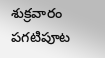శుక్రవారం పగటిపూట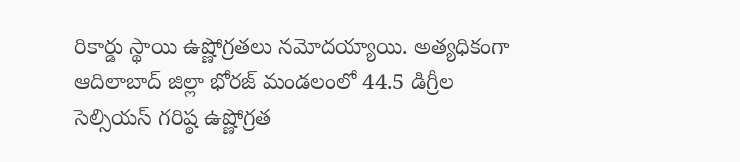రికార్డు స్థాయి ఉష్ణోగ్రతలు నమోదయ్యాయి. అత్యధికంగా ఆదిలాబాద్ జిల్లా భోరజ్ మండలంలో 44.5 డిగ్రీల సెల్సియస్ గరిష్ఠ ఉష్ణోగ్రత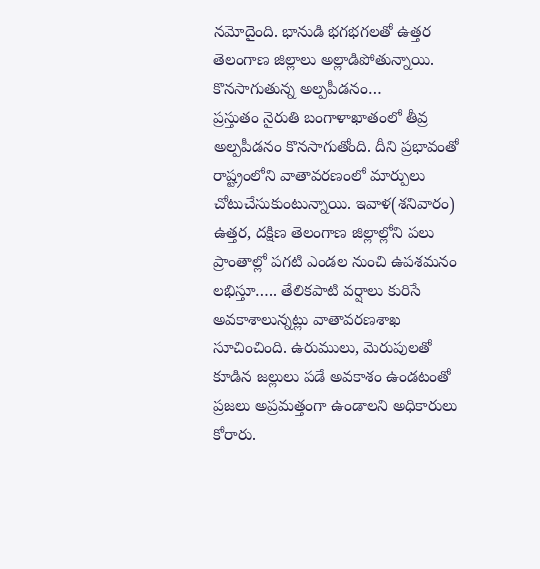నమోదైంది. భానుడి భగభగలతో ఉత్తర తెలంగాణ జిల్లాలు అల్లాడిపోతున్నాయి.
కొనసాగుతున్న అల్పపీడనం…
ప్రస్తుతం నైరుతి బంగాళాఖాతంలో తీవ్ర అల్పపీడనం కొనసాగుతోంది. దీని ప్రభావంతో రాష్ట్రంలోని వాతావరణంలో మార్పులు చోటుచేసుకుంటున్నాయి. ఇవాళ(శనివారం) ఉత్తర, దక్షిణ తెలంగాణ జిల్లాల్లోని పలు ప్రాంతాల్లో పగటి ఎండల నుంచి ఉపశమనం లభిస్తూ….. తేలికపాటి వర్షాలు కురిసే అవకాశాలున్నట్లు వాతావరణశాఖ సూచించింది. ఉరుములు, మెరుపులతో కూడిన జల్లులు పడే అవకాశం ఉండటంతో ప్రజలు అప్రమత్తంగా ఉండాలని అధికారులు కోరారు.